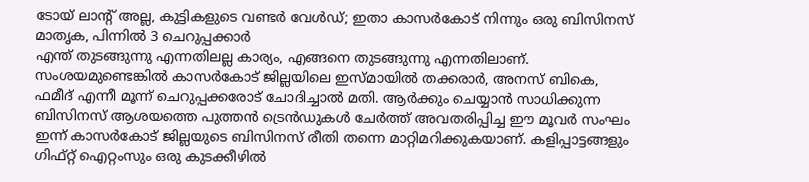ടോയ് ലാന്റ് അല്ല, കുട്ടികളുടെ വണ്ടർ വേൾഡ്; ഇതാ കാസർകോട് നിന്നും ഒരു ബിസിനസ് മാതൃക, പിന്നിൽ 3 ചെറുപ്പക്കാർ
എന്ത് തുടങ്ങുന്നു എന്നതിലല്ല കാര്യം, എങ്ങനെ തുടങ്ങുന്നു എന്നതിലാണ്. സംശയമുണ്ടെങ്കിൽ കാസർകോട് ജില്ലയിലെ ഇസ്മായിൽ തക്കരാർ, അനസ് ബികെ, ഫമീദ് എന്നീ മൂന്ന് ചെറുപ്പക്കരോട് ചോദിച്ചാൽ മതി. ആർക്കും ചെയ്യാൻ സാധിക്കുന്ന ബിസിനസ് ആശയത്തെ പുത്തൻ ട്രെൻഡുകൾ ചേർത്ത് അവതരിപ്പിച്ച ഈ മൂവർ സംഘം ഇന്ന് കാസർകോട് ജില്ലയുടെ ബിസിനസ് രീതി തന്നെ മാറ്റിമറിക്കുകയാണ്. കളിപ്പാട്ടങ്ങളും ഗിഫ്റ്റ് ഐറ്റംസും ഒരു കുടക്കീഴിൽ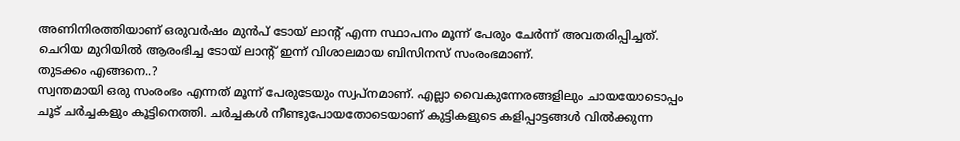അണിനിരത്തിയാണ് ഒരുവർഷം മുൻപ് ടോയ് ലാന്റ് എന്ന സ്ഥാപനം മൂന്ന് പേരും ചേർന്ന് അവതരിപ്പിച്ചത്. ചെറിയ മുറിയിൽ ആരംഭിച്ച ടോയ് ലാന്റ് ഇന്ന് വിശാലമായ ബിസിനസ് സംരംഭമാണ്.
തുടക്കം എങ്ങനെ..?
സ്വന്തമായി ഒരു സംരംഭം എന്നത് മൂന്ന് പേരുടേയും സ്വപ്നമാണ്. എല്ലാ വൈകുന്നേരങ്ങളിലും ചായയോടൊപ്പം ചൂട് ചർച്ചകളും കൂട്ടിനെത്തി. ചർച്ചകൾ നീണ്ടുപോയതോടെയാണ് കുട്ടികളുടെ കളിപ്പാട്ടങ്ങൾ വിൽക്കുന്ന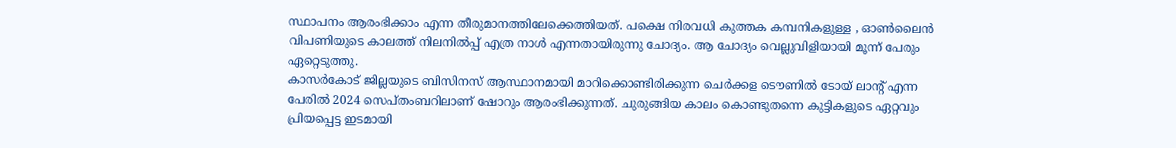സ്ഥാപനം ആരംഭിക്കാം എന്ന തീരുമാനത്തിലേക്കെത്തിയത്. പക്ഷെ നിരവധി കുത്തക കമ്പനികളുള്ള , ഓൺലൈൻ വിപണിയുടെ കാലത്ത് നിലനിൽപ്പ് എത്ര നാൾ എന്നതായിരുന്നു ചോദ്യം. ആ ചോദ്യം വെല്ലുവിളിയായി മൂന്ന് പേരും ഏറ്റെടുത്തു.
കാസർകോട് ജില്ലയുടെ ബിസിനസ് ആസ്ഥാനമായി മാറിക്കൊണ്ടിരിക്കുന്ന ചെർക്കള ടൌണിൽ ടോയ് ലാന്റ് എന്ന പേരിൽ 2024 സെപ്തംബറിലാണ് ഷോറും ആരംഭിക്കുന്നത്. ചുരുങ്ങിയ കാലം കൊണ്ടുതന്നെ കുട്ടികളുടെ ഏറ്റവും പ്രിയപ്പെട്ട ഇടമായി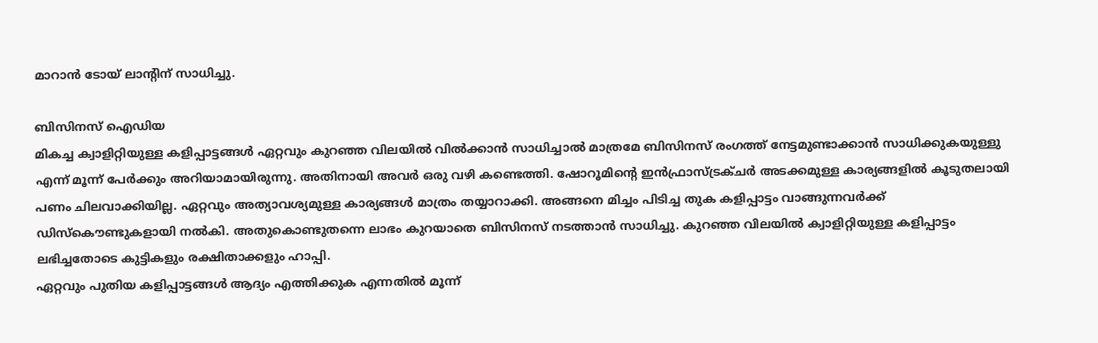മാറാൻ ടോയ് ലാന്റിന് സാധിച്ചു.

ബിസിനസ് ഐഡിയ
മികച്ച ക്വാളിറ്റിയുള്ള കളിപ്പാട്ടങ്ങൾ ഏറ്റവും കുറഞ്ഞ വിലയിൽ വിൽക്കാൻ സാധിച്ചാൽ മാത്രമേ ബിസിനസ് രംഗത്ത് നേട്ടമുണ്ടാക്കാൻ സാധിക്കുകയുള്ളു എന്ന് മൂന്ന് പേർക്കും അറിയാമായിരുന്നു. അതിനായി അവർ ഒരു വഴി കണ്ടെത്തി. ഷോറൂമിന്റെ ഇൻഫ്രാസ്ട്രക്ചർ അടക്കമുള്ള കാര്യങ്ങളിൽ കൂടുതലായി പണം ചിലവാക്കിയില്ല. ഏറ്റവും അത്യാവശ്യമുള്ള കാര്യങ്ങൾ മാത്രം തയ്യാറാക്കി. അങ്ങനെ മിച്ചം പിടിച്ച തുക കളിപ്പാട്ടം വാങ്ങുന്നവർക്ക് ഡിസ്കൌണ്ടുകളായി നൽകി. അതുകൊണ്ടുതന്നെ ലാഭം കുറയാതെ ബിസിനസ് നടത്താൻ സാധിച്ചു. കുറഞ്ഞ വിലയിൽ ക്വാളിറ്റിയുള്ള കളിപ്പാട്ടം ലഭിച്ചതോടെ കുട്ടികളും രക്ഷിതാക്കളും ഹാപ്പി.
ഏറ്റവും പുതിയ കളിപ്പാട്ടങ്ങൾ ആദ്യം എത്തിക്കുക എന്നതിൽ മൂന്ന്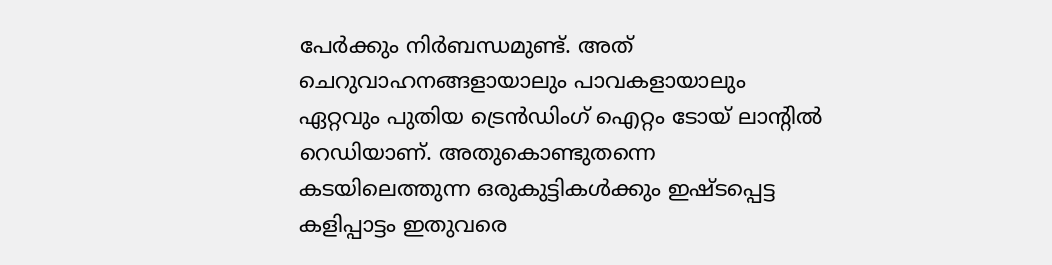പേർക്കും നിർബന്ധമുണ്ട്. അത് ചെറുവാഹനങ്ങളായാലും പാവകളായാലും ഏറ്റവും പുതിയ ട്രെൻഡിംഗ് ഐറ്റം ടോയ് ലാന്റിൽ റെഡിയാണ്. അതുകൊണ്ടുതന്നെ കടയിലെത്തുന്ന ഒരുകുട്ടികൾക്കും ഇഷ്ടപ്പെട്ട കളിപ്പാട്ടം ഇതുവരെ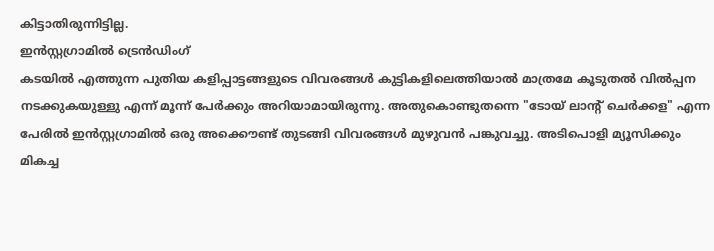കിട്ടാതിരുന്നിട്ടില്ല.
ഇൻസ്റ്റഗ്രാമിൽ ട്രെൻഡിംഗ്
കടയിൽ എത്തുന്ന പുതിയ കളിപ്പാട്ടങ്ങളുടെ വിവരങ്ങൾ കുട്ടികളിലെത്തിയാൽ മാത്രമേ കൂടുതൽ വിൽപ്പന നടക്കുകയുള്ളു എന്ന് മൂന്ന് പേർക്കും അറിയാമായിരുന്നു. അതുകൊണ്ടുതന്നെ "ടോയ് ലാന്റ് ചെർക്കള" എന്ന പേരിൽ ഇൻസ്റ്റഗ്രാമിൽ ഒരു അക്കൌണ്ട് തുടങ്ങി വിവരങ്ങൾ മുഴുവൻ പങ്കുവച്ചു. അടിപൊളി മ്യൂസിക്കും മികച്ച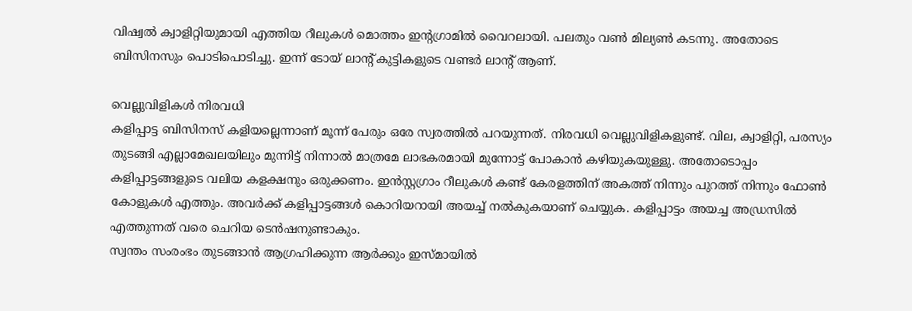വിഷ്വൽ ക്വാളിറ്റിയുമായി എത്തിയ റീലുകൾ മൊത്തം ഇന്റഗ്രാമിൽ വൈറലായി. പലതും വൺ മില്യൺ കടന്നു. അതോടെ ബിസിനസും പൊടിപൊടിച്ചു. ഇന്ന് ടോയ് ലാന്റ് കുട്ടികളുടെ വണ്ടർ ലാന്റ് ആണ്.

വെല്ലുവിളികൾ നിരവധി
കളിപ്പാട്ട ബിസിനസ് കളിയല്ലെന്നാണ് മൂന്ന് പേരും ഒരേ സ്വരത്തിൽ പറയുന്നത്. നിരവധി വെല്ലുവിളികളുണ്ട്. വില, ക്വാളിറ്റി, പരസ്യം തുടങ്ങി എല്ലാമേഖലയിലും മുന്നിട്ട് നിന്നാൽ മാത്രമേ ലാഭകരമായി മുന്നോട്ട് പോകാൻ കഴിയുകയുള്ളു. അതോടൊപ്പം കളിപ്പാട്ടങ്ങളുടെ വലിയ കളക്ഷനും ഒരുക്കണം. ഇൻസ്റ്റഗ്രാം റീലുകൾ കണ്ട് കേരളത്തിന് അകത്ത് നിന്നും പുറത്ത് നിന്നും ഫോൺ കോളുകൾ എത്തും. അവർക്ക് കളിപ്പാട്ടങ്ങൾ കൊറിയറായി അയച്ച് നൽകുകയാണ് ചെയ്യുക. കളിപ്പാട്ടം അയച്ച അഡ്രസിൽ എത്തുന്നത് വരെ ചെറിയ ടെൻഷനുണ്ടാകും.
സ്വന്തം സംരംഭം തുടങ്ങാൻ ആഗ്രഹിക്കുന്ന ആർക്കും ഇസ്മായിൽ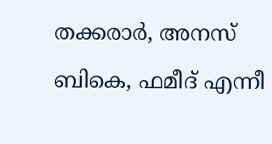തക്കരാർ, അനസ് ബികെ, ഫമീദ് എന്നീ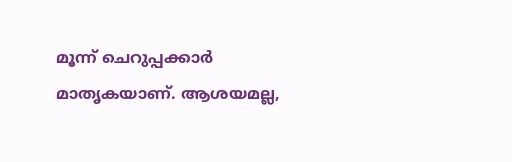മൂന്ന് ചെറുപ്പക്കാർ മാതൃകയാണ്. ആശയമല്ല,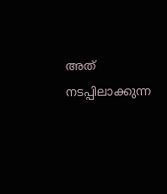അത് നടപ്പിലാക്കുന്ന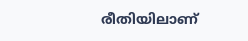രീതിയിലാണ്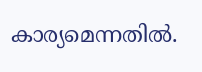കാര്യമെന്നതിൽ.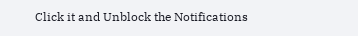Click it and Unblock the Notifications